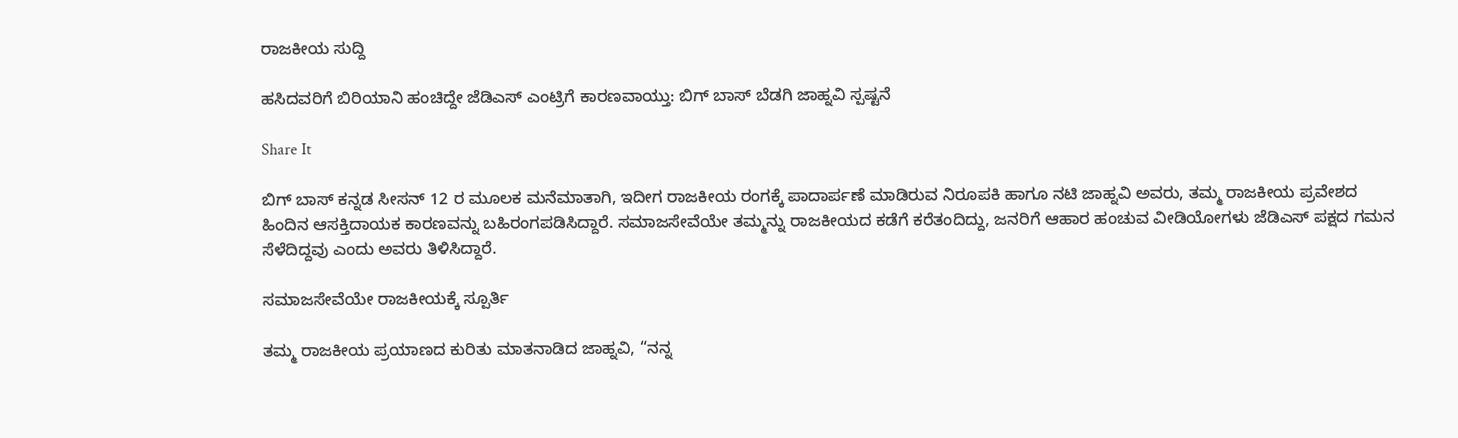ರಾಜಕೀಯ ಸುದ್ದಿ

ಹಸಿದವರಿಗೆ ಬಿರಿಯಾನಿ ಹಂಚಿದ್ದೇ ಜೆಡಿಎಸ್ ಎಂಟ್ರಿಗೆ ಕಾರಣವಾಯ್ತು: ಬಿಗ್ ಬಾಸ್ ಬೆಡಗಿ ಜಾಹ್ನವಿ ಸ್ಪಷ್ಟನೆ

Share It

ಬಿಗ್ ಬಾಸ್ ಕನ್ನಡ ಸೀಸನ್ 12 ರ ಮೂಲಕ ಮನೆಮಾತಾಗಿ, ಇದೀಗ ರಾಜಕೀಯ ರಂಗಕ್ಕೆ ಪಾದಾರ್ಪಣೆ ಮಾಡಿರುವ ನಿರೂಪಕಿ ಹಾಗೂ ನಟಿ ಜಾಹ್ನವಿ ಅವರು, ತಮ್ಮ ರಾಜಕೀಯ ಪ್ರವೇಶದ ಹಿಂದಿನ ಆಸಕ್ತಿದಾಯಕ ಕಾರಣವನ್ನು ಬಹಿರಂಗಪಡಿಸಿದ್ದಾರೆ. ಸಮಾಜಸೇವೆಯೇ ತಮ್ಮನ್ನು ರಾಜಕೀಯದ ಕಡೆಗೆ ಕರೆತಂದಿದ್ದು, ಜನರಿಗೆ ಆಹಾರ ಹಂಚುವ ವೀಡಿಯೋಗಳು ಜೆಡಿಎಸ್ ಪಕ್ಷದ ಗಮನ ಸೆಳೆದಿದ್ದವು ಎಂದು ಅವರು ತಿಳಿಸಿದ್ದಾರೆ.

ಸಮಾಜಸೇವೆಯೇ ರಾಜಕೀಯಕ್ಕೆ ಸ್ಪೂರ್ತಿ

ತಮ್ಮ ರಾಜಕೀಯ ಪ್ರಯಾಣದ ಕುರಿತು ಮಾತನಾಡಿದ ಜಾಹ್ನವಿ, “ನನ್ನ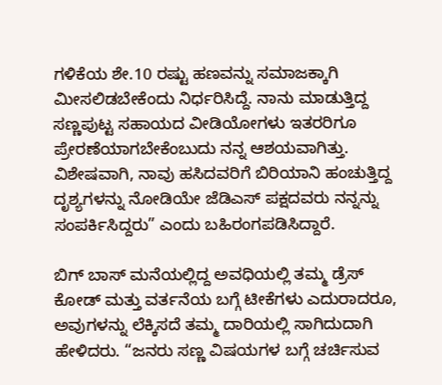ಗಳಿಕೆಯ ಶೇ.10 ರಷ್ಟು ಹಣವನ್ನು ಸಮಾಜಕ್ಕಾಗಿ ಮೀಸಲಿಡಬೇಕೆಂದು ನಿರ್ಧರಿಸಿದ್ದೆ. ನಾನು ಮಾಡುತ್ತಿದ್ದ ಸಣ್ಣಪುಟ್ಟ ಸಹಾಯದ ವೀಡಿಯೋಗಳು ಇತರರಿಗೂ ಪ್ರೇರಣೆಯಾಗಬೇಕೆಂಬುದು ನನ್ನ ಆಶಯವಾಗಿತ್ತು. ವಿಶೇಷವಾಗಿ, ನಾವು ಹಸಿದವರಿಗೆ ಬಿರಿಯಾನಿ ಹಂಚುತ್ತಿದ್ದ ದೃಶ್ಯಗಳನ್ನು ನೋಡಿಯೇ ಜೆಡಿಎಸ್ ಪಕ್ಷದವರು ನನ್ನನ್ನು ಸಂಪರ್ಕಿಸಿದ್ದರು” ಎಂದು ಬಹಿರಂಗಪಡಿಸಿದ್ದಾರೆ.

ಬಿಗ್ ಬಾಸ್ ಮನೆಯಲ್ಲಿದ್ದ ಅವಧಿಯಲ್ಲಿ ತಮ್ಮ ಡ್ರೆಸ್ ಕೋಡ್ ಮತ್ತು ವರ್ತನೆಯ ಬಗ್ಗೆ ಟೀಕೆಗಳು ಎದುರಾದರೂ, ಅವುಗಳನ್ನು ಲೆಕ್ಕಿಸದೆ ತಮ್ಮ ದಾರಿಯಲ್ಲಿ ಸಾಗಿದುದಾಗಿ ಹೇಳಿದರು. “ಜನರು ಸಣ್ಣ ವಿಷಯಗಳ ಬಗ್ಗೆ ಚರ್ಚಿಸುವ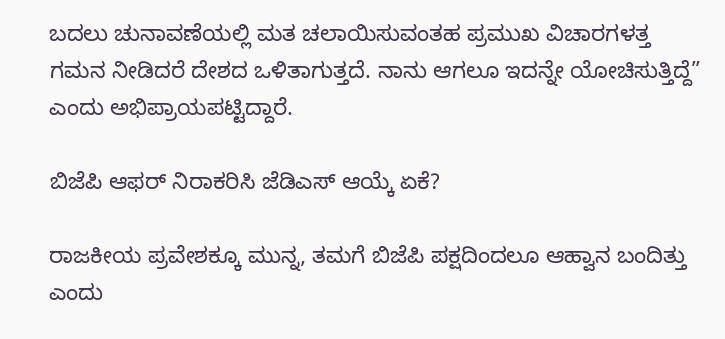ಬದಲು ಚುನಾವಣೆಯಲ್ಲಿ ಮತ ಚಲಾಯಿಸುವಂತಹ ಪ್ರಮುಖ ವಿಚಾರಗಳತ್ತ ಗಮನ ನೀಡಿದರೆ ದೇಶದ ಒಳಿತಾಗುತ್ತದೆ. ನಾನು ಆಗಲೂ ಇದನ್ನೇ ಯೋಚಿಸುತ್ತಿದ್ದೆ” ಎಂದು ಅಭಿಪ್ರಾಯಪಟ್ಟಿದ್ದಾರೆ.

ಬಿಜೆಪಿ ಆಫರ್ ನಿರಾಕರಿಸಿ ಜೆಡಿಎಸ್ ಆಯ್ಕೆ ಏಕೆ?

ರಾಜಕೀಯ ಪ್ರವೇಶಕ್ಕೂ ಮುನ್ನ, ತಮಗೆ ಬಿಜೆಪಿ ಪಕ್ಷದಿಂದಲೂ ಆಹ್ವಾನ ಬಂದಿತ್ತು ಎಂದು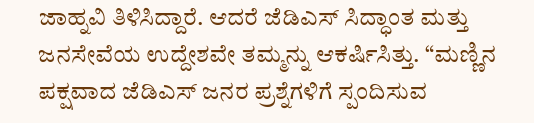ಜಾಹ್ನವಿ ತಿಳಿಸಿದ್ದಾರೆ. ಆದರೆ ಜೆಡಿಎಸ್ ಸಿದ್ಧಾಂತ ಮತ್ತು ಜನಸೇವೆಯ ಉದ್ದೇಶವೇ ತಮ್ಮನ್ನು ಆಕರ್ಷಿಸಿತ್ತು. “ಮಣ್ಣಿನ ಪಕ್ಷವಾದ ಜೆಡಿಎಸ್ ಜನರ ಪ್ರಶ್ನೆಗಳಿಗೆ ಸ್ಪಂದಿಸುವ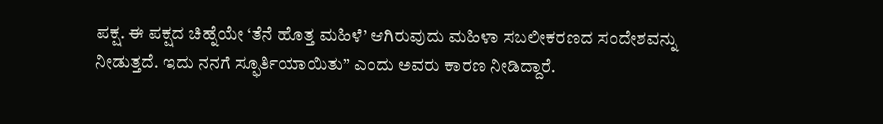ಪಕ್ಷ. ಈ ಪಕ್ಷದ ಚಿಹ್ನೆಯೇ ‘ತೆನೆ ಹೊತ್ತ ಮಹಿಳೆ’ ಆಗಿರುವುದು ಮಹಿಳಾ ಸಬಲೀಕರಣದ ಸಂದೇಶವನ್ನು ನೀಡುತ್ತದೆ. ಇದು ನನಗೆ ಸ್ಫೂರ್ತಿಯಾಯಿತು” ಎಂದು ಅವರು ಕಾರಣ ನೀಡಿದ್ದಾರೆ.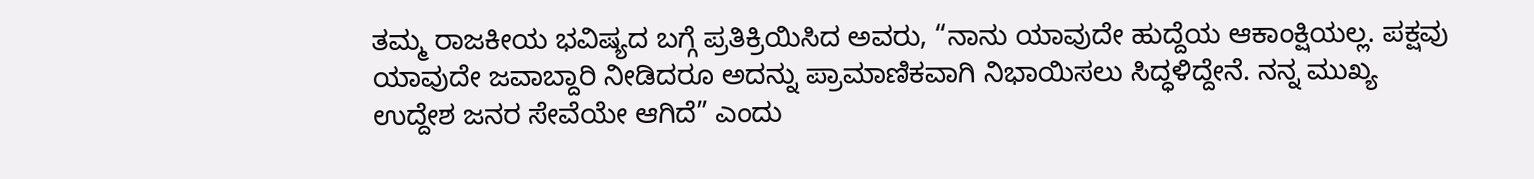ತಮ್ಮ ರಾಜಕೀಯ ಭವಿಷ್ಯದ ಬಗ್ಗೆ ಪ್ರತಿಕ್ರಿಯಿಸಿದ ಅವರು, “ನಾನು ಯಾವುದೇ ಹುದ್ದೆಯ ಆಕಾಂಕ್ಷಿಯಲ್ಲ. ಪಕ್ಷವು ಯಾವುದೇ ಜವಾಬ್ದಾರಿ ನೀಡಿದರೂ ಅದನ್ನು ಪ್ರಾಮಾಣಿಕವಾಗಿ ನಿಭಾಯಿಸಲು ಸಿದ್ಧಳಿದ್ದೇನೆ. ನನ್ನ ಮುಖ್ಯ ಉದ್ದೇಶ ಜನರ ಸೇವೆಯೇ ಆಗಿದೆ” ಎಂದು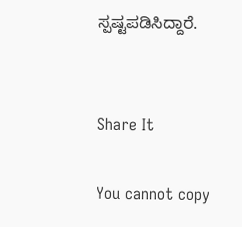ಸ್ಪಷ್ಟಪಡಿಸಿದ್ದಾರೆ.


Share It

You cannot copy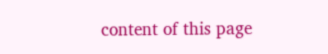content of this page